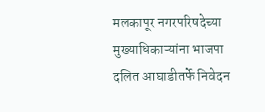मलकापूर नगरपरिषदेच्या मुख्याधिकाऱ्यांना भाजपा दलित आघाडीतर्फे निवेदन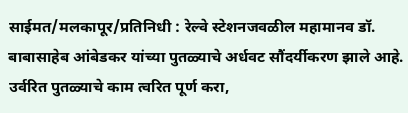साईमत/मलकापूर/प्रतिनिधी : रेल्वे स्टेशनजवळील महामानव डॉ. बाबासाहेब आंबेडकर यांच्या पुतळ्याचे अर्धवट सौंदर्यीकरण झाले आहे. उर्वरित पुतळ्याचे काम त्वरित पूर्ण करा,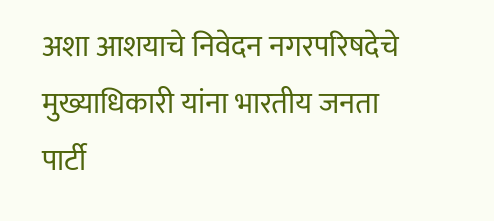अशा आशयाचे निवेदन नगरपरिषदेचे मुख्याधिकारी यांना भारतीय जनता पार्टी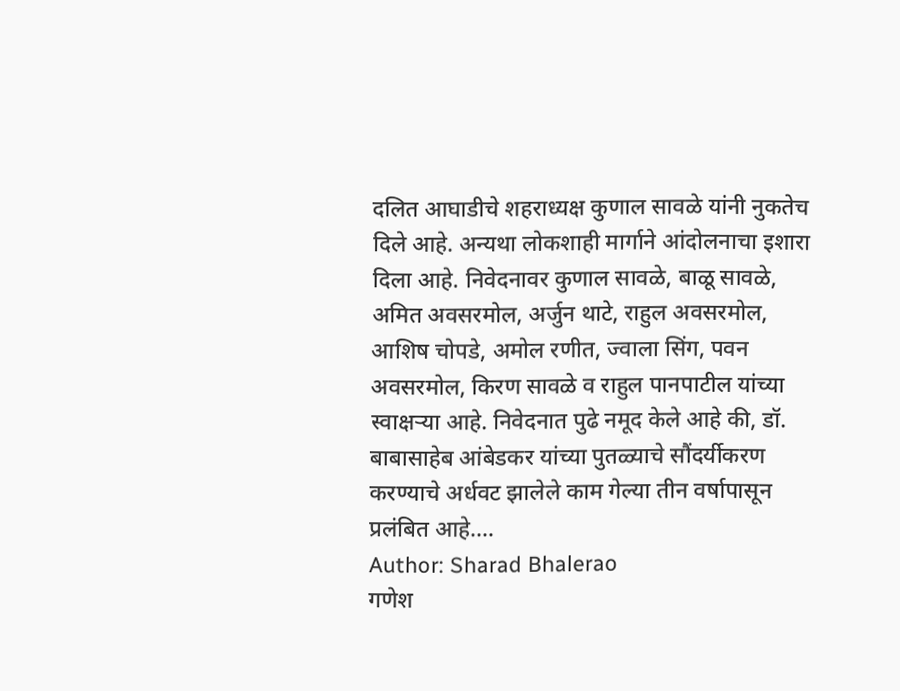दलित आघाडीचे शहराध्यक्ष कुणाल सावळे यांनी नुकतेच दिले आहे. अन्यथा लोकशाही मार्गाने आंदोलनाचा इशारा दिला आहे. निवेदनावर कुणाल सावळे, बाळू सावळे, अमित अवसरमोल, अर्जुन थाटे, राहुल अवसरमोल, आशिष चोपडे, अमोल रणीत, ज्वाला सिंग, पवन अवसरमोल, किरण सावळे व राहुल पानपाटील यांच्या स्वाक्षऱ्या आहे. निवेदनात पुढे नमूद केले आहे की, डॉ. बाबासाहेब आंबेडकर यांच्या पुतळ्याचे सौंदर्यीकरण करण्याचे अर्धवट झालेले काम गेल्या तीन वर्षापासून प्रलंबित आहे.…
Author: Sharad Bhalerao
गणेश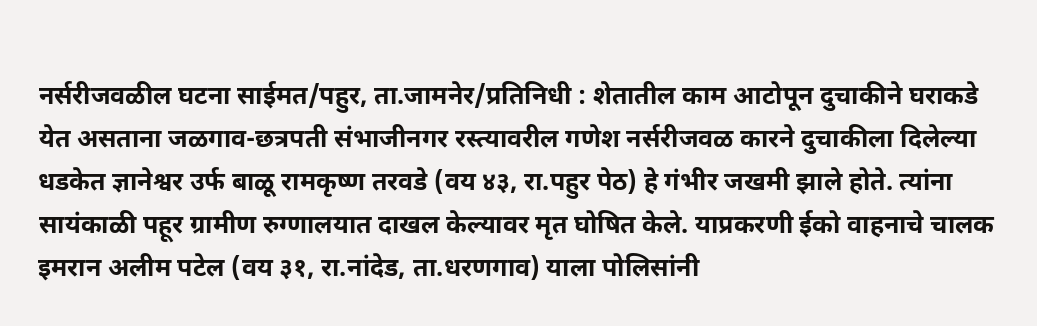नर्सरीजवळील घटना साईमत/पहुर, ता.जामनेर/प्रतिनिधी : शेतातील काम आटोपून दुचाकीने घराकडे येत असताना जळगाव-छत्रपती संभाजीनगर रस्त्यावरील गणेश नर्सरीजवळ कारने दुचाकीला दिलेल्या धडकेत ज्ञानेश्वर उर्फ बाळू रामकृष्ण तरवडे (वय ४३, रा.पहुर पेठ) हे गंभीर जखमी झाले होते. त्यांना सायंकाळी पहूर ग्रामीण रुग्णालयात दाखल केल्यावर मृत घोषित केले. याप्रकरणी ईको वाहनाचे चालक इमरान अलीम पटेल (वय ३१, रा.नांदेड, ता.धरणगाव) याला पोलिसांनी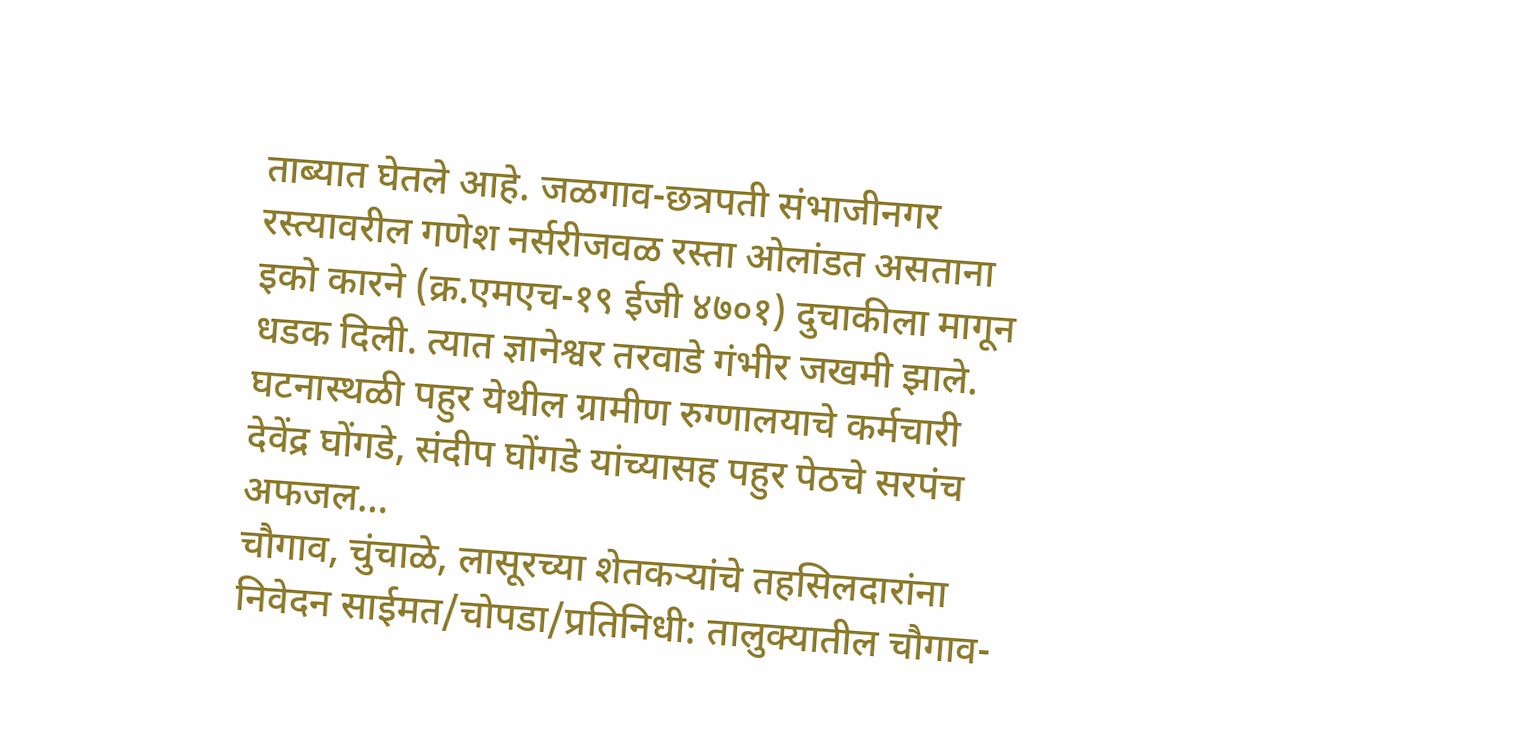ताब्यात घेतले आहे. जळगाव-छत्रपती संभाजीनगर रस्त्यावरील गणेश नर्सरीजवळ रस्ता ओलांडत असताना इको कारने (क्र.एमएच-१९ ईजी ४७०१) दुचाकीला मागून धडक दिली. त्यात ज्ञानेश्वर तरवाडे गंभीर जखमी झाले. घटनास्थळी पहुर येथील ग्रामीण रुग्णालयाचे कर्मचारी देवेंद्र घोंगडे, संदीप घोंगडे यांच्यासह पहुर पेठचे सरपंच अफजल…
चौगाव, चुंचाळे, लासूरच्या शेतकऱ्यांचे तहसिलदारांना निवेदन साईमत/चोपडा/प्रतिनिधी: तालुक्यातील चौगाव-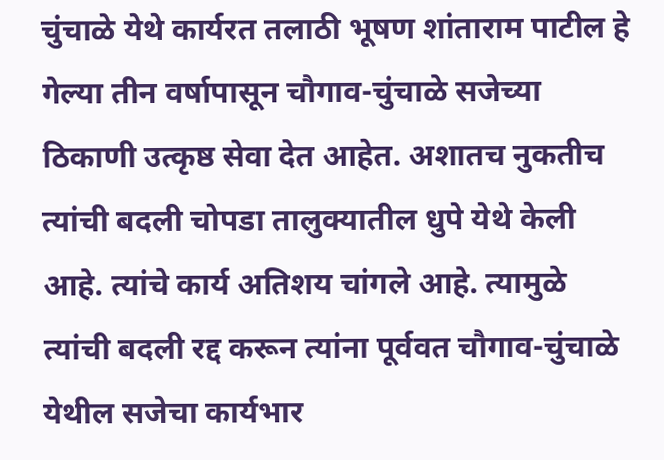चुंचाळे येथे कार्यरत तलाठी भूषण शांताराम पाटील हे गेल्या तीन वर्षापासून चौगाव-चुंचाळे सजेच्या ठिकाणी उत्कृष्ठ सेवा देत आहेत. अशातच नुकतीच त्यांची बदली चोपडा तालुक्यातील धुपे येथे केली आहे. त्यांचे कार्य अतिशय चांगले आहे. त्यामुळे त्यांची बदली रद्द करून त्यांना पूर्ववत चौगाव-चुंचाळे येथील सजेचा कार्यभार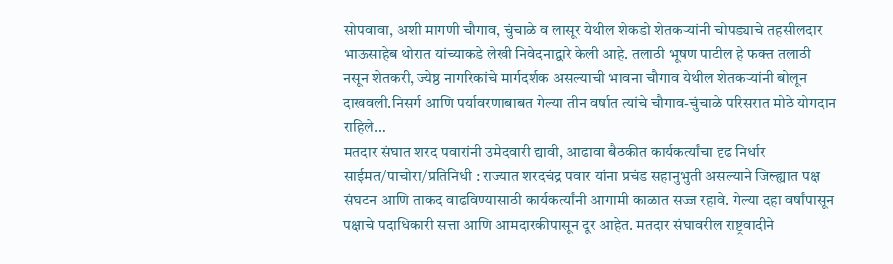सोपवावा, अशी मागणी चौगाव, चुंचाळे व लासूर येथील शेकडो शेतकऱ्यांनी चोपड्याचे तहसीलदार भाऊसाहेब थोरात यांच्याकडे लेखी निवेदनाद्वारे केली आहे. तलाठी भूषण पाटील हे फक्त तलाठी नसून शेतकरी, ज्येष्ठ नागरिकांचे मार्गदर्शक असल्याची भावना चौगाव येथील शेतकऱ्यांनी बोलून दाखवली.निसर्ग आणि पर्यावरणाबाबत गेल्या तीन वर्षात त्यांचे चौगाव-चुंचाळे परिसरात मोठे योगदान राहिले…
मतदार संघात शरद पवारांनी उमेदवारी द्यावी, आढावा बैठकीत कार्यकर्त्यांचा दृढ निर्धार साईमत/पाचोरा/प्रतिनिधी : राज्यात शरदचंद्र पवार यांना प्रचंड सहानुभुती असल्याने जिल्ह्यात पक्ष संघटन आणि ताकद वाढविण्यासाठी कार्यकर्त्यांनी आगामी काळात सज्ज रहावे. गेल्या दहा वर्षांपासून पक्षाचे पदाधिकारी सत्ता आणि आमदारकीपासून दूर आहेत. मतदार संघावरील राष्ट्रवादीने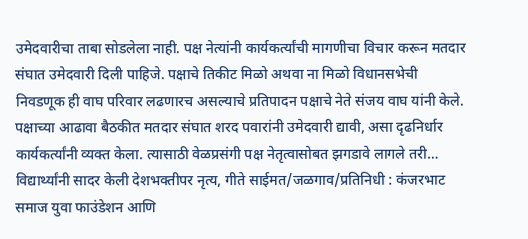उमेदवारीचा ताबा सोडलेला नाही. पक्ष नेत्यांनी कार्यकर्त्यांची मागणीचा विचार करून मतदार संघात उमेदवारी दिली पाहिजे. पक्षाचे तिकीट मिळो अथवा ना मिळो विधानसभेची निवडणूक ही वाघ परिवार लढणारच असल्याचे प्रतिपादन पक्षाचे नेते संजय वाघ यांनी केले. पक्षाच्या आढावा बैठकीत मतदार संघात शरद पवारांनी उमेदवारी द्यावी, असा दृढनिर्धार कार्यकर्त्यांनी व्यक्त केला. त्यासाठी वेळप्रसंगी पक्ष नेतृत्वासोबत झगडावे लागले तरी…
विद्यार्थ्यांनी सादर केली देशभक्तीपर नृत्य, गीते साईमत/जळगाव/प्रतिनिधी : कंजरभाट समाज युवा फाउंडेशन आणि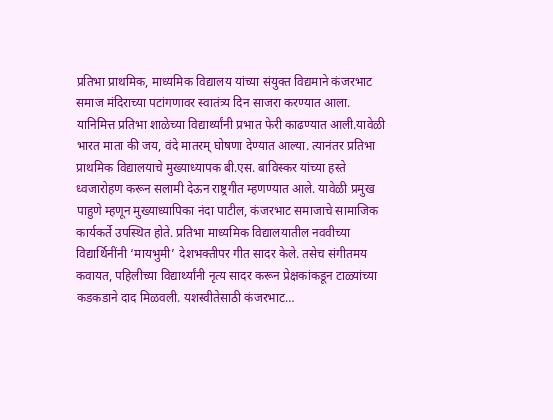प्रतिभा प्राथमिक, माध्यमिक विद्यालय यांच्या संयुक्त विद्यमाने कंजरभाट समाज मंदिराच्या पटांगणावर स्वातंत्र्य दिन साजरा करण्यात आला. यानिमित्त प्रतिभा शाळेच्या विद्यार्थ्यांनी प्रभात फेरी काढण्यात आली.यावेळी भारत माता की जय, वंदे मातरम् घोषणा देण्यात आल्या. त्यानंतर प्रतिभा प्राथमिक विद्यालयाचे मुख्याध्यापक बी.एस. बाविस्कर यांच्या हस्ते ध्वजारोहण करून सलामी देऊन राष्ट्रगीत म्हणण्यात आले. यावेळी प्रमुख पाहुणे म्हणून मुख्याध्यापिका नंदा पाटील, कंजरभाट समाजाचे सामाजिक कार्यकर्ते उपस्थित होते. प्रतिभा माध्यमिक विद्यालयातील नववीच्या विद्यार्थिनींनी ‘मायभुमी’ देशभक्तीपर गीत सादर केले. तसेच संगीतमय कवायत, पहिलीच्या विद्यार्थ्यांनी नृत्य सादर करून प्रेक्षकांकडून टाळ्यांच्या कडकडाने दाद मिळवली. यशस्वीतेसाठी कंजरभाट…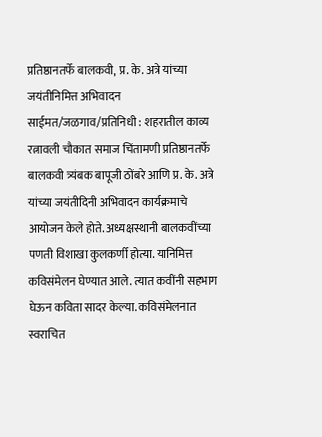प्रतिष्ठानतर्फे बालकवी, प्र. के. अत्रे यांच्या जयंतीनिमित्त अभिवादन साईमत/जळगाव/प्रतिनिधी : शहरातील काव्य रत्नावली चौकात समाज चिंतामणी प्रतिष्ठानतर्फे बालकवी त्र्यंबक बापूजी ठोंबरे आणि प्र. के. अत्रे यांच्या जयंतीदिनी अभिवादन कार्यक्रमाचे आयोजन केले होते. अध्यक्षस्थानी बालकवींच्या पणती विशाखा कुलकर्णी होत्या. यानिमित्त कविसंमेलन घेण्यात आले. त्यात कवींनी सहभाग घेऊन कविता सादर केल्या. कविसंमेलनात स्वराचित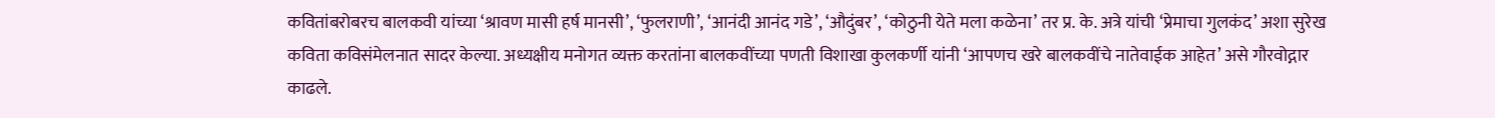कवितांबरोबरच बालकवी यांच्या ‘श्रावण मासी हर्ष मानसी’, ‘फुलराणी’, ‘आनंदी आनंद गडे’, ‘औदुंबर’, ‘कोठुनी येते मला कळेना’ तर प्र. के. अत्रे यांची ‘प्रेमाचा गुलकंद’ अशा सुरेख कविता कविसंमेलनात सादर केल्या. अध्यक्षीय मनोगत व्यक्त करतांना बालकवींच्या पणती विशाखा कुलकर्णी यांनी ‘आपणच खरे बालकवींचे नातेवाईक आहेत’ असे गौरवोद्गार काढले.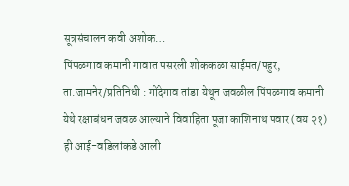सूत्रसंचालन कवी अशोक…
पिंपळगाव कमानी गावात पसरली शोककळा साईमत/पहुर, ता.जामनेर/प्रतिनिधी : गोंदेगाव तांडा येथून जवळील पिंपळगाव कमानी येथे रक्षाबंधन जवळ आल्याने विवाहिता पूजा काशिनाथ पवार (वय २१) ही आई-वडिलांकडे आली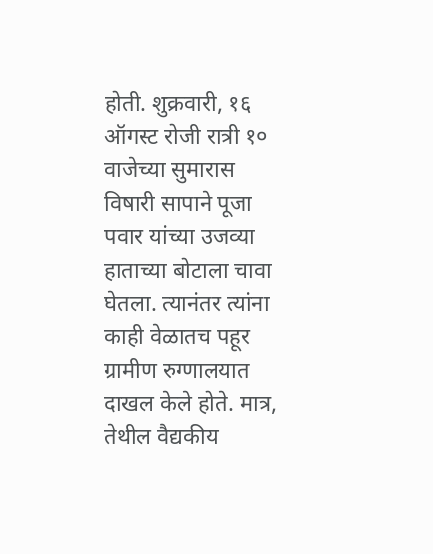होती. शुक्रवारी, १६ ऑगस्ट रोजी रात्री १० वाजेच्या सुमारास विषारी सापाने पूजा पवार यांच्या उजव्या हाताच्या बोटाला चावा घेतला. त्यानंतर त्यांना काही वेळातच पहूर ग्रामीण रुग्णालयात दाखल केले होते. मात्र, तेथील वैद्यकीय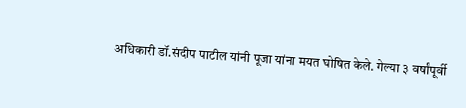अधिकारी डॉ.संदीप पाटील यांनी पूजा यांना मयत घोषित केले. गेल्या ३ वर्षांपूर्वी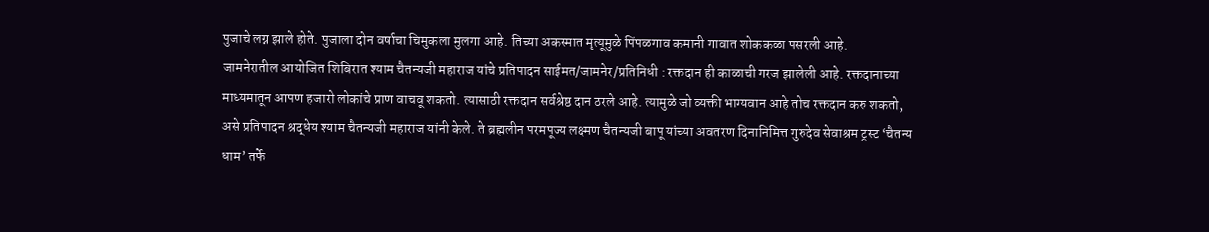पुजाचे लग्न झाले होते. पुजाला दोन वर्षाचा चिमुकला मुलगा आहे. तिच्या अकस्मात मृत्यूमुळे पिंपळगाव कमानी गावात शोककळा पसरली आहे.
जामनेरातील आयोजित शिबिरात श्याम चैतन्यजी महाराज यांचे प्रतिपादन साईमत/जामनेर/प्रतिनिधी : रक्तदान ही काळाची गरज झालेली आहे. रक्तदानाच्या माध्यमातून आपण हजारो लोकांचे प्राण वाचवू शकतो. त्यासाठी रक्तदान सर्वश्रेष्ठ दान ठरले आहे. त्यामुळे जो व्यक्ती भाग्यवान आहे तोच रक्तदान करु शकतो, असे प्रतिपादन श्रद्धेय श्याम चैतन्यजी महाराज यांनी केले. ते ब्रह्मलीन परमपूज्य लक्ष्मण चैतन्यजी बापू यांच्या अवतरण दिनानिमित्त गुरुदेव सेवाश्रम ट्रस्ट ‘चैतन्य धाम’ तर्फे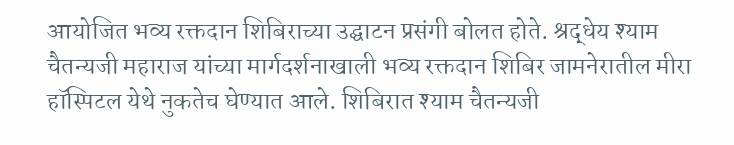आयोजित भव्य रक्तदान शिबिराच्या उद्घाटन प्रसंगी बोलत होते. श्रद्धेय श्याम चैतन्यजी महाराज यांच्या मार्गदर्शनाखाली भव्य रक्तदान शिबिर जामनेरातील मीरा हॉस्पिटल येथे नुकतेच घेण्यात आले. शिबिरात श्याम चैतन्यजी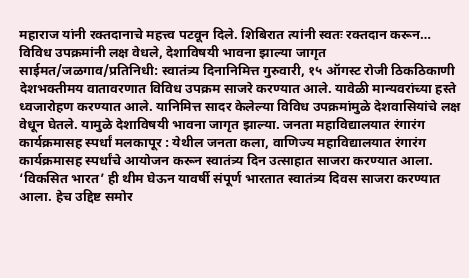महाराज यांनी रक्तदानाचे महत्त्व पटवून दिले. शिबिरात त्यांनी स्वतः रक्तदान करून…
विविध उपक्रमांनी लक्ष वेधले, देशाविषयी भावना झाल्या जागृत साईमत/जळगाव/प्रतिनिधी: स्वातंत्र्य दिनानिमित्त गुरुवारी, १५ ऑगस्ट रोजी ठिकठिकाणी देशभक्तीमय वातावरणात विविध उपक्रम साजरे करण्यात आले. यावेळी मान्यवरांच्या हस्ते ध्वजारोहण करण्यात आले. यानिमित्त सादर केलेल्या विविध उपक्रमांमुळे देशवासियांचे लक्ष वेधून घेतले. यामुळे देशाविषयी भावना जागृत झाल्या. जनता महाविद्यालयात रंगारंग कार्यक्रमासह स्पर्धां मलकापूर : येथील जनता कला, वाणिज्य महाविद्यालयात रंगारंग कार्यक्रमासह स्पर्धांचे आयोजन करून स्वातंत्र्य दिन उत्साहात साजरा करण्यात आला. ‘विकसित भारत’ ही थीम घेऊन यावर्षी संपूर्ण भारतात स्वातंत्र्य दिवस साजरा करण्यात आला. हेच उद्दिष्ट समोर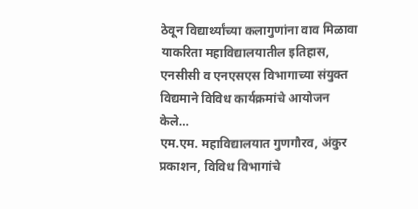ठेवून विद्यार्थ्यांच्या कलागुणांना वाव मिळावा याकरिता महाविद्यालयातील इतिहास, एनसीसी व एनएसएस विभागाच्या संयुक्त विद्यमाने विविध कार्यक्रमांचे आयोजन केले…
एम.एम. महाविद्यालयात गुणगौरव, अंकुर प्रकाशन, विविध विभागांचे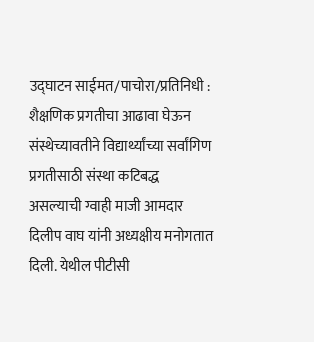उद्घाटन साईमत/पाचोरा/प्रतिनिधी : शैक्षणिक प्रगतीचा आढावा घेऊन संस्थेच्यावतीने विद्यार्थ्यांच्या सर्वांगिण प्रगतीसाठी संस्था कटिबद्ध असल्याची ग्वाही माजी आमदार दिलीप वाघ यांनी अध्यक्षीय मनोगतात दिली. येथील पीटीसी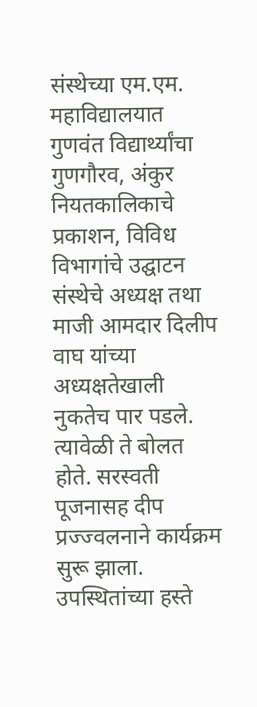संस्थेच्या एम.एम. महाविद्यालयात गुणवंत विद्यार्थ्यांचा गुणगौरव, अंकुर नियतकालिकाचे प्रकाशन, विविध विभागांचे उद्घाटन संस्थेचे अध्यक्ष तथा माजी आमदार दिलीप वाघ यांच्या अध्यक्षतेखाली नुकतेच पार पडले. त्यावेळी ते बोलत होते. सरस्वती पूजनासह दीप प्रज्ज्वलनाने कार्यक्रम सुरू झाला. उपस्थितांच्या हस्ते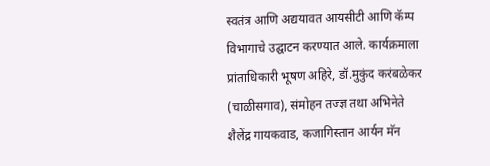स्वतंत्र आणि अद्ययावत आयसीटी आणि कॅम्प विभागाचे उद्घाटन करण्यात आले. कार्यक्रमाला प्रांताधिकारी भूषण अहिरे, डॉ.मुकुंद करंबळेकर (चाळीसगाव), संमोहन तज्ज्ञ तथा अभिनेते शैलेंद्र गायकवाड, कजागिस्तान आर्यन मॅन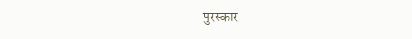पुरस्कार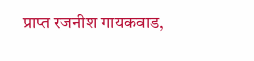प्राप्त रजनीश गायकवाड,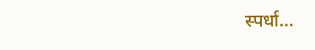स्पर्धा…